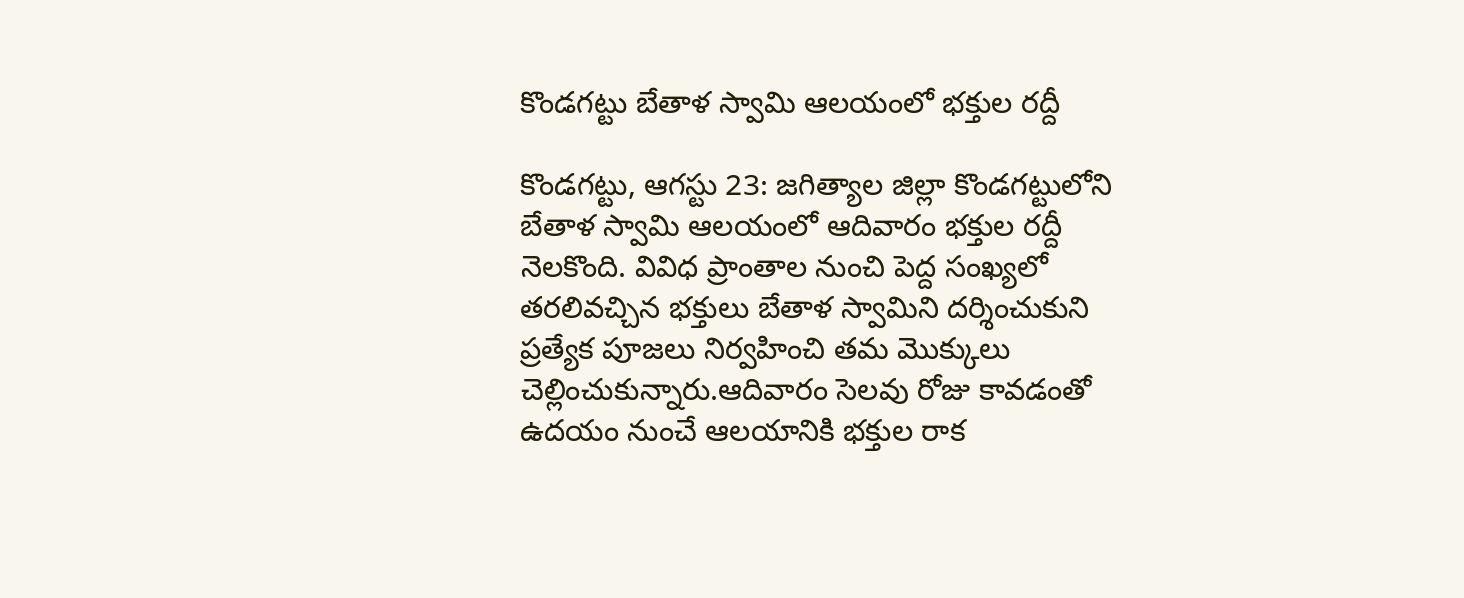కొండగట్టు బేతాళ స్వామి ఆలయంలో భక్తుల రద్దీ

కొండగట్టు, ఆగస్టు 23: జగిత్యాల జిల్లా కొండగట్టులోని బేతాళ స్వామి ఆలయంలో ఆదివారం భక్తుల రద్దీ నెలకొంది. వివిధ ప్రాంతాల నుంచి పెద్ద సంఖ్యలో తరలివచ్చిన భక్తులు బేతాళ స్వామిని దర్శించుకుని ప్రత్యేక పూజలు నిర్వహించి తమ మొక్కులు చెల్లించుకున్నారు.ఆదివారం సెలవు రోజు కావడంతో ఉదయం నుంచే ఆలయానికి భక్తుల రాక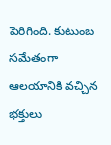పెరిగింది. కుటుంబ సమేతంగా ఆలయానికి వచ్చిన భక్తులు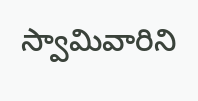స్వామివారిని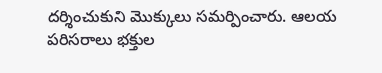దర్శించుకుని మొక్కులు సమర్పించారు. ఆలయ పరిసరాలు భక్తుల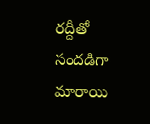రద్దీతో సందడిగా మారాయి